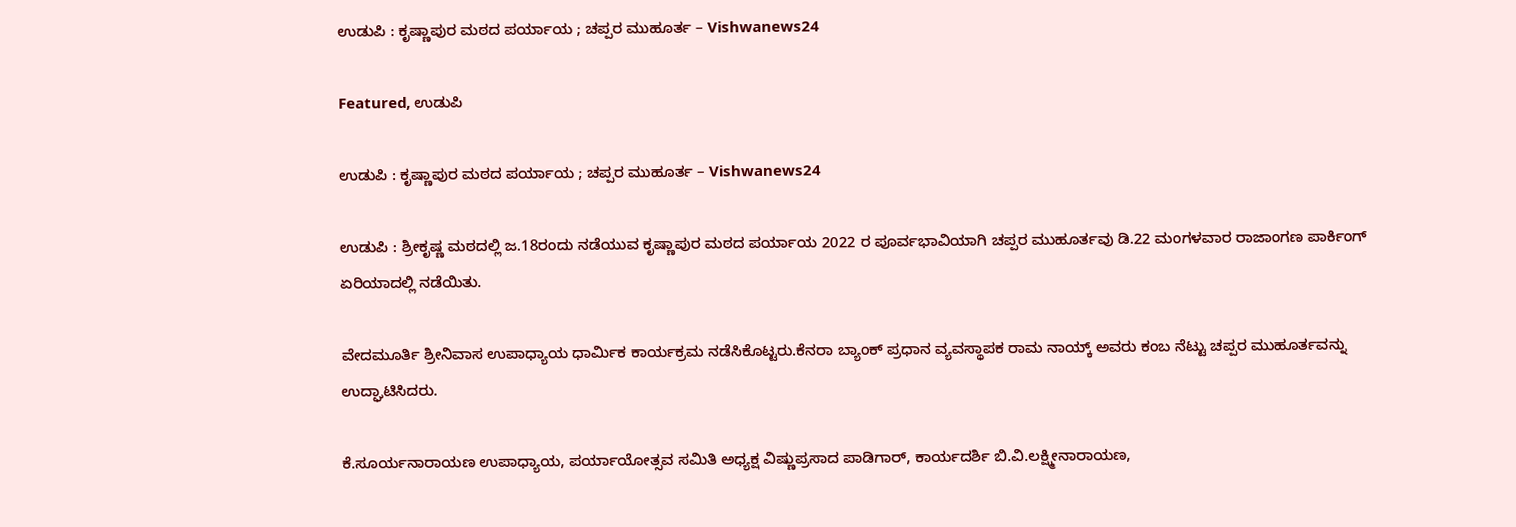ಉಡುಪಿ : ಕೃಷ್ಣಾಪುರ ಮಠದ ಪರ್ಯಾಯ ; ಚಪ್ಪರ ಮುಹೂರ್ತ – Vishwanews24

Featured, ಉಡುಪಿ

ಉಡುಪಿ : ಕೃಷ್ಣಾಪುರ ಮಠದ ಪರ್ಯಾಯ ; ಚಪ್ಪರ ಮುಹೂರ್ತ – Vishwanews24

ಉಡುಪಿ : ಶ್ರೀಕೃಷ್ಣ ಮಠದಲ್ಲಿ ಜ.18ರಂದು ನಡೆಯುವ ಕೃಷ್ಣಾಪುರ ಮಠದ ಪರ್ಯಾಯ 2022 ರ ಪೂರ್ವಭಾವಿಯಾಗಿ ಚಪ್ಪರ ಮುಹೂರ್ತವು ಡಿ.22 ಮಂಗಳವಾರ ರಾಜಾಂಗಣ ಪಾರ್ಕಿಂಗ್ ಏರಿಯಾದಲ್ಲಿ ನಡೆಯಿತು.

ವೇದಮೂರ್ತಿ ಶ್ರೀನಿವಾಸ ಉಪಾಧ್ಯಾಯ ಧಾರ್ಮಿಕ ಕಾರ್ಯಕ್ರಮ ನಡೆಸಿಕೊಟ್ಟರು.ಕೆನರಾ ಬ್ಯಾಂಕ್ ಪ್ರಧಾನ ವ್ಯವಸ್ಥಾಪಕ ರಾಮ ನಾಯ್ಕ್ ಅವರು ಕಂಬ ನೆಟ್ಟು ಚಪ್ಪರ ಮುಹೂರ್ತವನ್ನು ಉದ್ಘಾಟಿಸಿದರು.

ಕೆ.ಸೂರ್ಯನಾರಾಯಣ ಉಪಾಧ್ಯಾಯ, ಪರ್ಯಾಯೋತ್ಸವ ಸಮಿತಿ ಅಧ್ಯಕ್ಷ ವಿಷ್ಣುಪ್ರಸಾದ ಪಾಡಿಗಾರ್, ಕಾರ್ಯದರ್ಶಿ ಬಿ.ವಿ.ಲಕ್ಷ್ಮೀನಾರಾಯಣ,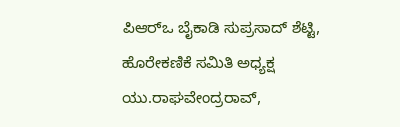ಪಿಆರ್‌ಒ ಬೈಕಾಡಿ ಸುಪ್ರಸಾದ್ ಶೆಟ್ಟಿ, ಹೊರೇಕಣಿಕೆ ಸಮಿತಿ ಅಧ್ಯಕ್ಷ ಯು.ರಾಘವೇಂದ್ರರಾವ್,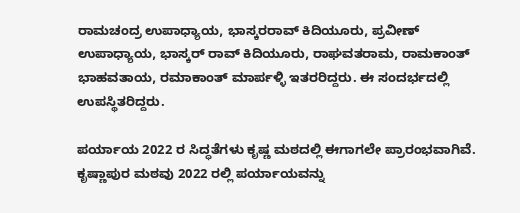ರಾಮಚಂದ್ರ ಉಪಾಧ್ಯಾಯ, ಭಾಸ್ಕರರಾವ್ ಕಿದಿಯೂರು, ಪ್ರವೀಣ್ ಉಪಾಧ್ಯಾಯ, ಭಾಸ್ಕರ್ ರಾವ್ ಕಿದಿಯೂರು, ರಾಘವತರಾಮ, ರಾಮಕಾಂತ್ ಭಾಹವತಾಯ, ರಮಾಕಾಂತ್ ಮಾರ್ಪಳ್ಳಿ ಇತರರಿದ್ದರು. ಈ ಸಂದರ್ಭದಲ್ಲಿ ಉಪಸ್ಥಿತರಿದ್ದರು.

ಪರ್ಯಾಯ 2022 ರ ಸಿದ್ಧತೆಗಳು ಕೃಷ್ಣ ಮಠದಲ್ಲಿ ಈಗಾಗಲೇ ಪ್ರಾರಂಭವಾಗಿವೆ. ಕೃಷ್ಣಾಪುರ ಮಠವು 2022 ರಲ್ಲಿ ಪರ್ಯಾಯವನ್ನು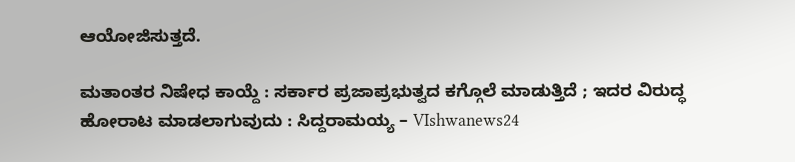ಆಯೋಜಿಸುತ್ತದೆ.

ಮತಾಂತರ ನಿಷೇಧ ಕಾಯ್ದೆ : ಸರ್ಕಾರ ಪ್ರಜಾಪ್ರಭುತ್ವದ ಕಗ್ಗೊಲೆ ಮಾಡುತ್ತಿದೆ ; ಇದರ ವಿರುದ್ಧ ಹೋರಾಟ ಮಾಡಲಾಗುವುದು : ಸಿದ್ದರಾಮಯ್ಯ – VIshwanews24